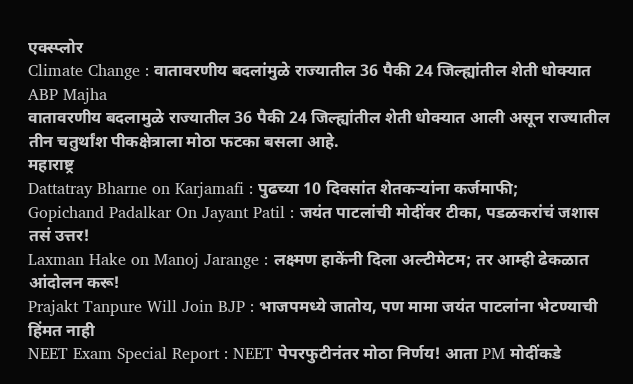एक्स्प्लोर
Climate Change : वातावरणीय बदलांमुळे राज्यातील 36 पैकी 24 जिल्ह्यांतील शेती धोक्यात ABP Majha
वातावरणीय बदलामुळे राज्यातील 36 पैकी 24 जिल्ह्यांतील शेती धोक्यात आली असून राज्यातील तीन चतुर्थांश पीकक्षेत्राला मोठा फटका बसला आहे.
महाराष्ट्र
Dattatray Bharne on Karjamafi : पुढच्या 10 दिवसांत शेतकऱ्यांना कर्जमाफी;
Gopichand Padalkar On Jayant Patil : जयंत पाटलांची मोदींवर टीका, पडळकरांचं जशास तसं उत्तर!
Laxman Hake on Manoj Jarange : लक्ष्मण हाकेंनी दिला अल्टीमेटम; तर आम्ही ढेकळात आंदोलन करू!
Prajakt Tanpure Will Join BJP : भाजपमध्ये जातोय, पण मामा जयंत पाटलांना भेटण्याची हिंमत नाही
NEET Exam Special Report : NEET पेपरफुटीनंतर मोठा निर्णय! आता PM मोदींकडे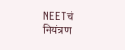NEETचं नियंत्रण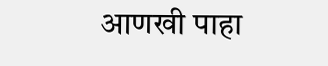आणखी पाहा